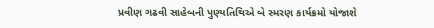પ્રવીણ ગઢવી સાહેબની પુણ્યતિથિએ બે સ્મરણ કાર્યક્રમો યોજાશે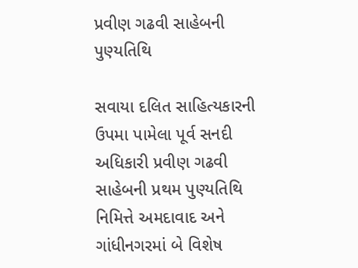પ્રવીણ ગઢવી સાહેબની પુણ્યતિથિ

સવાયા દલિત સાહિત્યકારની ઉપમા પામેલા પૂર્વ સનદી અધિકારી પ્રવીણ ગઢવી સાહેબની પ્રથમ પુણ્યતિથિ નિમિત્તે અમદાવાદ અને ગાંધીનગરમાં બે વિશેષ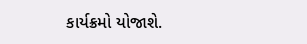કાર્યક્રમો યોજાશે.